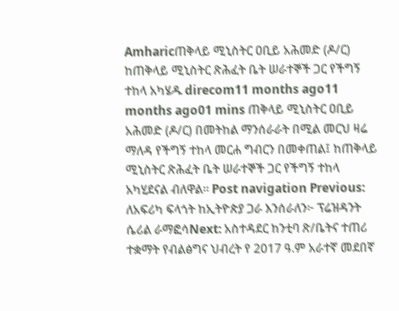Amharicጠቅላይ ሚኒስትር ዐቢይ አሕመድ (ዶ/ር) ከጠቅላይ ሚኒስትር ጽሕፈት ቤት ሠራተኞች ጋር የችግኝ ተከላ አካሄዱ direcom11 months ago11 months ago01 mins ጠቅላይ ሚኒስትር ዐቢይ አሕመድ (ዶ/ር) በመትከል ማንሰራራት በሚል መርህ ዛሬ ማለዳ የችግኝ ተከላ መርሐ ግብርን በመቀጠል፤ ከጠቅላይ ሚኒስትር ጽሕፈት ቤት ሠራተኞች ጋር የችግኝ ተከላ አካሂደናል ብለዋል። Post navigation Previous: ለአፍሪካ ፍላጎት ከኢትዮጵያ ጋራ እንሰራለን፦ ፕሬዝዳንት ሴሪል ራማፎሳNext: አስተዳደር ከንቲባ ጽ/ቤትና ተጠሪ ተቋማት የብልፅግና ህብረት የ 2017 ዓ.ም አራተኛ መደበኛ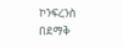ኮንፍረንስ በደማቅ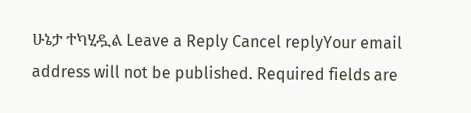ሁኔታ ተካሂዷል Leave a Reply Cancel replyYour email address will not be published. Required fields are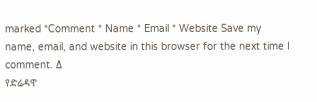marked *Comment * Name * Email * Website Save my name, email, and website in this browser for the next time I comment. Δ
የድሬዳዋ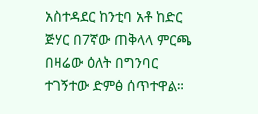አስተዳደር ከንቲባ አቶ ከድር ጅሃር በ7ኛው ጠቅላላ ምርጫ በዛሬው ዕለት በግንባር ተገኝተው ድምፅ ሰጥተዋል።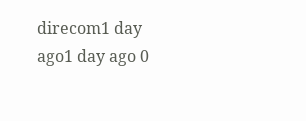direcom1 day ago1 day ago 0